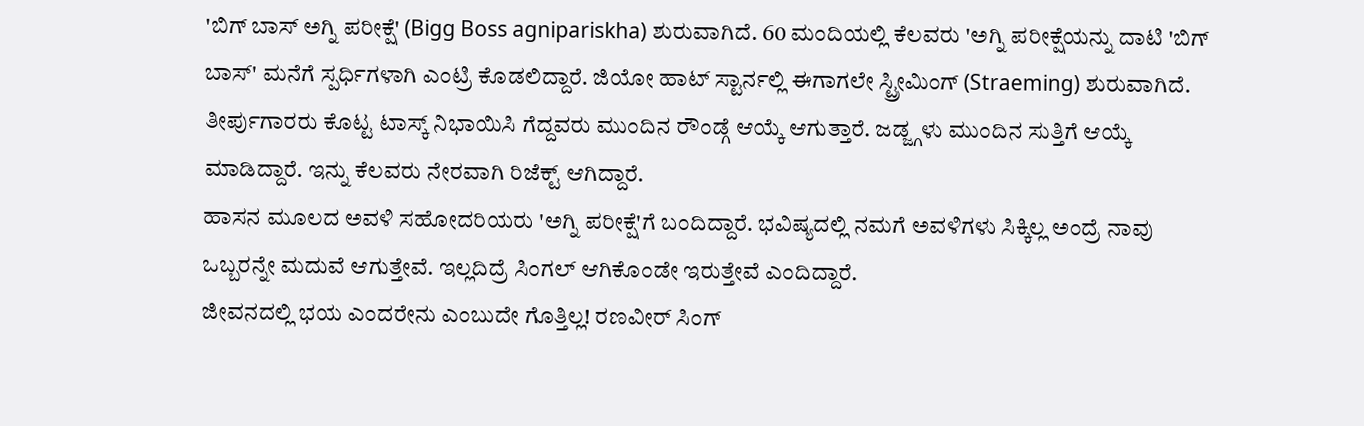'ಬಿಗ್ ಬಾಸ್ ಅಗ್ನಿ ಪರೀಕ್ಷೆ' (Bigg Boss agnipariskha) ಶುರುವಾಗಿದೆ. 60 ಮಂದಿಯಲ್ಲಿ ಕೆಲವರು 'ಅಗ್ನಿ ಪರೀಕ್ಷೆಯನ್ನು ದಾಟಿ 'ಬಿಗ್ ಬಾಸ್' ಮನೆಗೆ ಸ್ಪರ್ಧಿಗಳಾಗಿ ಎಂಟ್ರಿ ಕೊಡಲಿದ್ದಾರೆ. ಜಿಯೋ ಹಾಟ್ ಸ್ಟಾರ್ನಲ್ಲಿ ಈಗಾಗಲೇ ಸ್ಟ್ರೀಮಿಂಗ್ (Straeming) ಶುರುವಾಗಿದೆ. ತೀರ್ಪುಗಾರರು ಕೊಟ್ಟ ಟಾಸ್ಕ್ ನಿಭಾಯಿಸಿ ಗೆದ್ದವರು ಮುಂದಿನ ರೌಂಡ್ಗೆ ಆಯ್ಕೆ ಆಗುತ್ತಾರೆ. ಜಡ್ಜ್ಗಳು ಮುಂದಿನ ಸುತ್ತಿಗೆ ಆಯ್ಕೆ ಮಾಡಿದ್ದಾರೆ. ಇನ್ನು ಕೆಲವರು ನೇರವಾಗಿ ರಿಜೆಕ್ಟ್ ಆಗಿದ್ದಾರೆ.
ಹಾಸನ ಮೂಲದ ಅವಳಿ ಸಹೋದರಿಯರು 'ಅಗ್ನಿ ಪರೀಕ್ಷೆ'ಗೆ ಬಂದಿದ್ದಾರೆ. ಭವಿಷ್ಯದಲ್ಲಿ ನಮಗೆ ಅವಳಿಗಳು ಸಿಕ್ಕಿಲ್ಲ ಅಂದ್ರೆ ನಾವು ಒಬ್ಬರನ್ನೇ ಮದುವೆ ಆಗುತ್ತೇವೆ. ಇಲ್ಲದಿದ್ರೆ ಸಿಂಗಲ್ ಆಗಿಕೊಂಡೇ ಇರುತ್ತೇವೆ ಎಂದಿದ್ದಾರೆ.
ಜೀವನದಲ್ಲಿ ಭಯ ಎಂದರೇನು ಎಂಬುದೇ ಗೊತ್ತಿಲ್ಲ! ರಣವೀರ್ ಸಿಂಗ್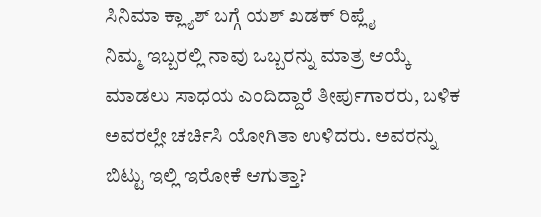ಸಿನಿಮಾ ಕ್ಲ್ಯಾಶ್ ಬಗ್ಗೆ ಯಶ್ ಖಡಕ್ ರಿಪ್ಲೈ
ನಿಮ್ಮ ಇಬ್ಬರಲ್ಲಿ ನಾವು ಒಬ್ಬರನ್ನು ಮಾತ್ರ ಆಯ್ಕೆ ಮಾಡಲು ಸಾಧಯ ಎಂದಿದ್ದಾರೆ ತೀರ್ಪುಗಾರರು, ಬಳಿಕ ಅವರಲ್ಲೇ ಚರ್ಚಿಸಿ ಯೋಗಿತಾ ಉಳಿದರು. ಅವರನ್ನು ಬಿಟ್ಟು ಇಲ್ಲಿ ಇರೋಕೆ ಆಗುತ್ತಾ?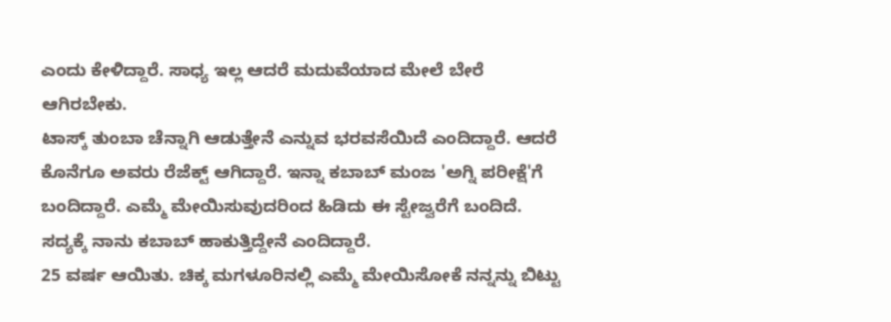ಎಂದು ಕೇಳಿದ್ದಾರೆ. ಸಾಧ್ಯ ಇಲ್ಲ ಆದರೆ ಮದುವೆಯಾದ ಮೇಲೆ ಬೇರೆ ಆಗಿರಬೇಕು.
ಟಾಸ್ಕ್ ತುಂಬಾ ಚೆನ್ನಾಗಿ ಆಡುತ್ತೇನೆ ಎನ್ನುವ ಭರವಸೆಯಿದೆ ಎಂದಿದ್ದಾರೆ. ಆದರೆ ಕೊನೆಗೂ ಅವರು ರೆಜೆಕ್ಟ್ ಆಗಿದ್ದಾರೆ. ಇನ್ನಾ ಕಬಾಬ್ ಮಂಜ 'ಅಗ್ನಿ ಪರೀಕ್ಷೆ'ಗೆ ಬಂದಿದ್ದಾರೆ. ಎಮ್ಮೆ ಮೇಯಿಸುವುದರಿಂದ ಹಿಡಿದು ಈ ಸ್ಟೇಜ್ವರೆಗೆ ಬಂದಿದೆ. ಸದ್ಯಕ್ಕೆ ನಾನು ಕಬಾಬ್ ಹಾಕುತ್ತಿದ್ದೇನೆ ಎಂದಿದ್ದಾರೆ.
25 ವರ್ಷ ಆಯಿತು. ಚಿಕ್ಕ ಮಗಳೂರಿನಲ್ಲಿ ಎಮ್ಮೆ ಮೇಯಿಸೋಕೆ ನನ್ನನ್ನು ಬಿಟ್ಟು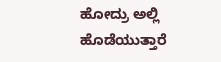ಹೋದ್ರು ಅಲ್ಲಿ ಹೊಡೆಯುತ್ತಾರೆ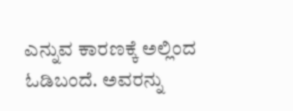ಎನ್ನುವ ಕಾರಣಕ್ಕೆ ಅಲ್ಲಿಂದ ಓಡಿಬಂದೆ. ಅವರನ್ನು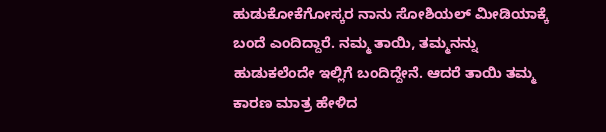ಹುಡುಕೋಕೆಗೋಸ್ಕರ ನಾನು ಸೋಶಿಯಲ್ ಮೀಡಿಯಾಕ್ಕೆ ಬಂದೆ ಎಂದಿದ್ದಾರೆ. ನಮ್ಮ ತಾಯಿ, ತಮ್ಮನನ್ನು ಹುಡುಕಲೆಂದೇ ಇಲ್ಲಿಗೆ ಬಂದಿದ್ದೇನೆ. ಆದರೆ ತಾಯಿ ತಮ್ಮ ಕಾರಣ ಮಾತ್ರ ಹೇಳಿದ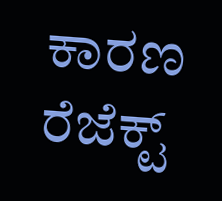ಕಾರಣ ರೆಜೆಕ್ಟ್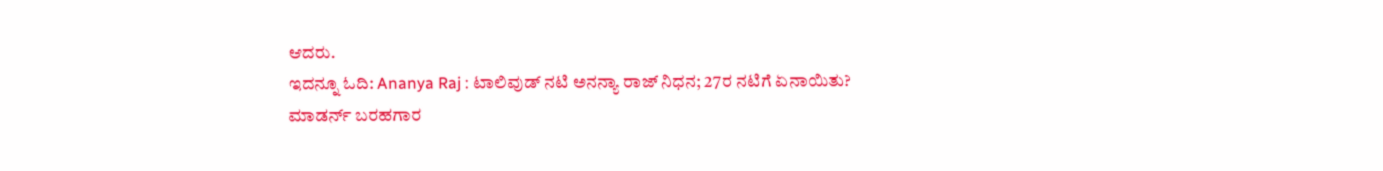ಆದರು.
ಇದನ್ನೂ ಓದಿ: Ananya Raj : ಟಾಲಿವುಡ್ ನಟಿ ಅನನ್ಯಾ ರಾಜ್ ನಿಧನ; 27ರ ನಟಿಗೆ ಏನಾಯಿತು?
ಮಾಡರ್ನ್ ಬರಹಗಾರ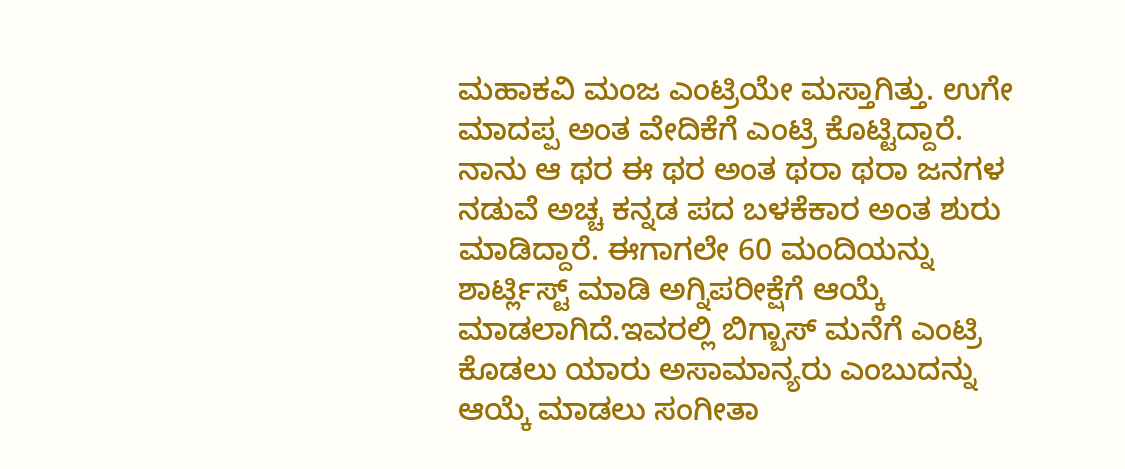ಮಹಾಕವಿ ಮಂಜ ಎಂಟ್ರಿಯೇ ಮಸ್ತಾಗಿತ್ತು. ಉಗೇ ಮಾದಪ್ಪ ಅಂತ ವೇದಿಕೆಗೆ ಎಂಟ್ರಿ ಕೊಟ್ಟಿದ್ದಾರೆ. ನಾನು ಆ ಥರ ಈ ಥರ ಅಂತ ಥರಾ ಥರಾ ಜನಗಳ ನಡುವೆ ಅಚ್ಚ ಕನ್ನಡ ಪದ ಬಳಕೆಕಾರ ಅಂತ ಶುರು ಮಾಡಿದ್ದಾರೆ. ಈಗಾಗಲೇ 60 ಮಂದಿಯನ್ನು ಶಾರ್ಟ್ಲಿಸ್ಟ್ ಮಾಡಿ ಅಗ್ನಿಪರೀಕ್ಷೆಗೆ ಆಯ್ಕೆ ಮಾಡಲಾಗಿದೆ.ಇವರಲ್ಲಿ ಬಿಗ್ಬಾಸ್ ಮನೆಗೆ ಎಂಟ್ರಿ ಕೊಡಲು ಯಾರು ಅಸಾಮಾನ್ಯರು ಎಂಬುದನ್ನು ಆಯ್ಕೆ ಮಾಡಲು ಸಂಗೀತಾ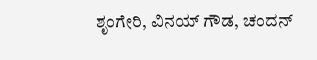ಶೃಂಗೇರಿ, ವಿನಯ್ ಗೌಡ, ಚಂದನ್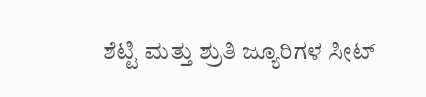ಶೆಟ್ಟಿ ಮತ್ತು ಶ್ರುತಿ ಜ್ಯೂರಿಗಳ ಸೀಟ್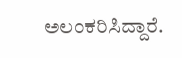ಅಲಂಕರಿಸಿದ್ದಾರೆ.